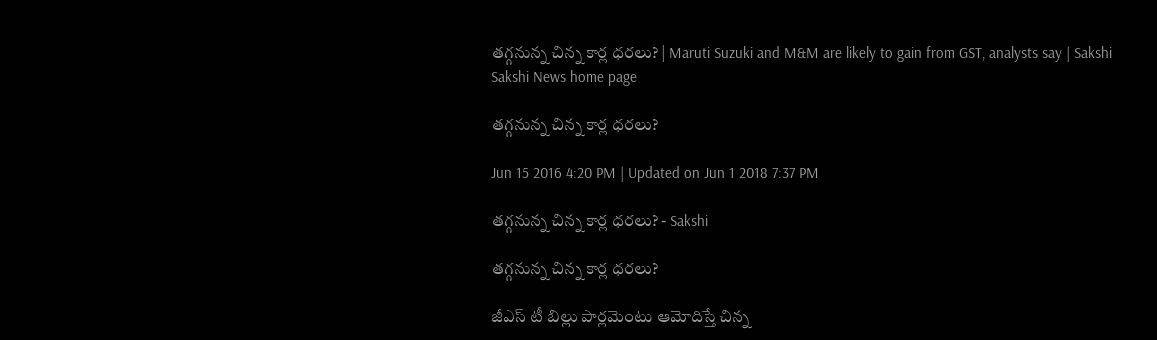తగ్గనున్న చిన్న కార్ల ధరలు? | Maruti Suzuki and M&M are likely to gain from GST, analysts say | Sakshi
Sakshi News home page

తగ్గనున్న చిన్న కార్ల ధరలు?

Jun 15 2016 4:20 PM | Updated on Jun 1 2018 7:37 PM

తగ్గనున్న చిన్న కార్ల ధరలు? - Sakshi

తగ్గనున్న చిన్న కార్ల ధరలు?

జీఎస్ టీ బిల్లు పార్లమెంటు ఆమోదిస్తే చిన్న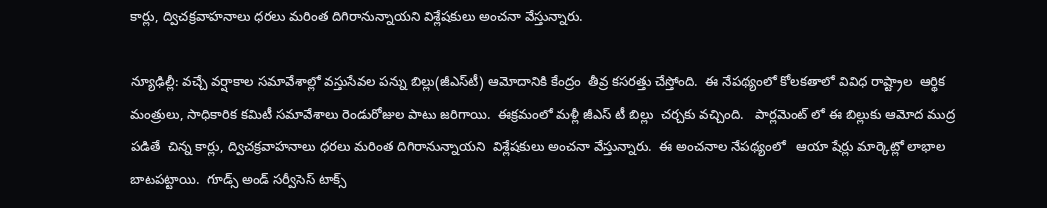కార్లు, ద్విచక్రవాహనాలు ధరలు మరింత దిగిరానున్నాయని విశ్లేషకులు అంచనా వేస్తున్నారు.

న్యూఢిల్లీ: వచ్చే వర్షాకాల సమావేశాల్లో వస్తుసేవల పన్ను బిల్లు(జీఎస్‌టీ) ఆమోదానికి కేంద్రం  తీవ్ర కసరత్తు చేస్తోంది.  ఈ నేపథ్యంలో కోలకతాలో వివిధ రాష్ట్రాల  ఆర్థిక మంత్రులు, సాధికారిక కమిటీ సమావేశాలు రెండురోజుల పాటు జరిగాయి.  ఈక్రమంలో మళ్లీ జీఎస్ టీ బిల్లు  చర్చకు వచ్చింది.   పార్లమెంట్ లో ఈ బిల్లుకు ఆమోద ముద్ర పడితే  చిన్న కార్లు, ద్విచక్రవాహనాలు ధరలు మరింత దిగిరానున్నాయని  విశ్లేషకులు అంచనా వేస్తున్నారు.  ఈ అంచనాల నేపథ్యంలో   ఆయా షేర్లు మార్కెట్లో లాభాల  బాటపట్టాయి.  గూడ్స్ అండ్ సర్వీసెస్ టాక్స్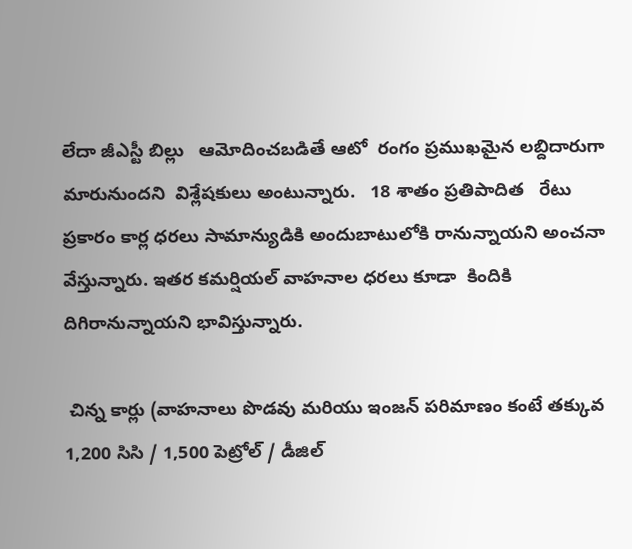లేదా జీఎస్టీ బిల్లు   ఆమోదించబడితే ఆటో  రంగం ప్రముఖమైన లబ్దిదారుగా మారునుందని  విశ్లేషకులు అంటున్నారు.   18 శాతం ప్రతిపాదిత   రేటు ప్రకారం కార్ల ధరలు సామాన్యుడికి అందుబాటులోకి రానున్నాయని అంచనా  వేస్తున్నారు. ఇతర కమర్షియల్ వాహనాల ధరలు కూడా  కిందికి దిగిరానున్నాయని భావిస్తున్నారు.

 చిన్న కార్లు (వాహనాలు పొడవు మరియు ఇంజన్ పరిమాణం కంటే తక్కువ 1,200 సిసి / 1,500 పెట్రోల్ / డీజిల్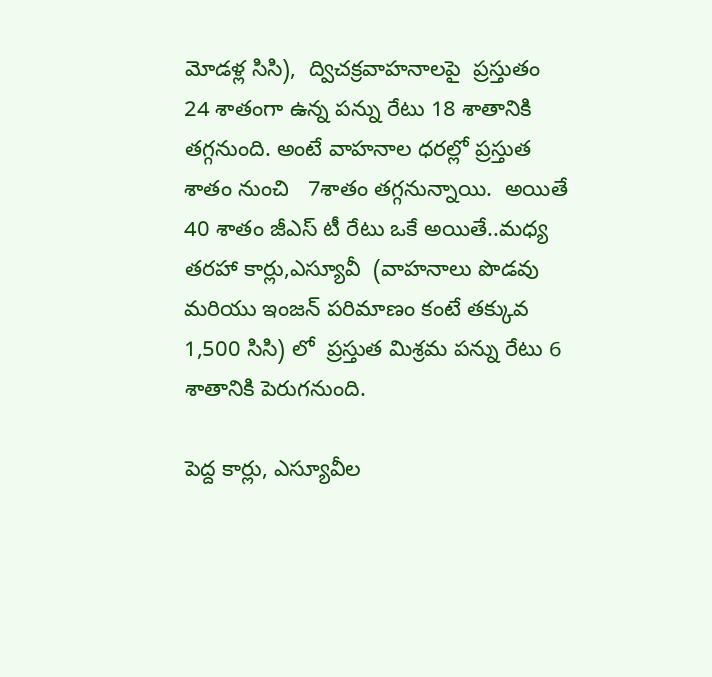మోడళ్ల సిసి),  ద్విచక్రవాహనాలపై  ప్రస్తుతం 24 శాతంగా ఉన్న పన్ను రేటు 18 శాతానికి  తగ్గనుంది. అంటే వాహనాల ధరల్లో ప్రస్తుత శాతం నుంచి   7శాతం తగ్గనున్నాయి.  అయితే  40 శాతం జీఎస్ టీ రేటు ఒకే అయితే..మధ్య తరహా కార్లు,ఎస్యూవీ  (వాహనాలు పొడవు మరియు ఇంజన్ పరిమాణం కంటే తక్కువ 1,500 సిసి) లో  ప్రస్తుత మిశ్రమ పన్ను రేటు 6 శాతానికి పెరుగనుంది.

పెద్ద కార్లు, ఎస్యూవీల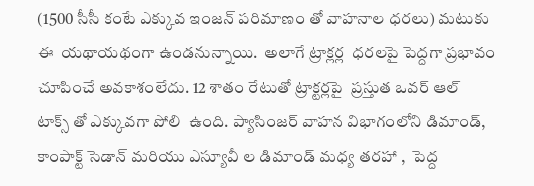(1500 సీసీ కంటే ఎక్కువ ఇంజన్ పరిమాణం తో వాహనాల ధరలు) మటుకు ఈ  యథాయథంగా ఉండనున్నాయి.  అలాగే ట్రాక్లర్ల  ధరలపై పెద్దగా ప్రభావం చూపించే అవకాశంలేదు. 12 శాతం రేటుతో ట్రాక్టర్లపై  ప్రస్తుత ఒవర్ ఆల్  టాక్స్ తో ఎక్కువగా పోలి  ఉంది. ప్యాసింజర్ వాహన విభాగంలోని డిమాండ్,  కాంపాక్ట్ సెడాన్ మరియు ఎస్యూవీ ల డిమాండ్ మధ్య తరహా ,  పెద్ద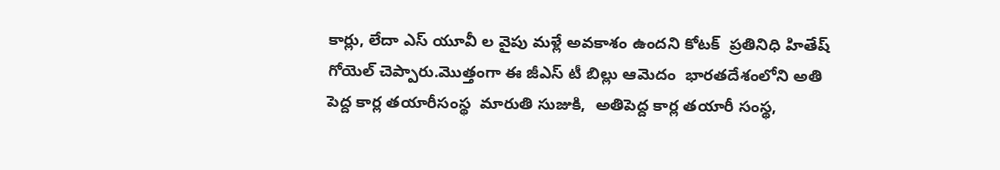కార్లు, లేదా ఎస్ యూవీ ల వైపు మళ్లే అవకాశం ఉందని కోటక్  ప్రతినిధి హితేష్   గోయెల్ చెప్పారు.మొత్తంగా ఈ జీఎస్ టీ బిల్లు ఆమెదం  భారతదేశంలోని అతి పెద్ద కార్ల తయారీసంస్థ  మారుతి సుజుకి,  అతిపెద్ద కార్ల తయారీ సంస్థ,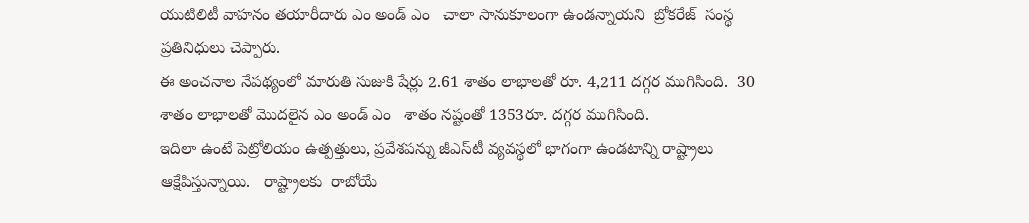యుటిలిటీ వాహనం తయారీదారు ఎం అండ్ ఎం   చాలా సానుకూలంగా ఉండన్నాయని  బ్రోకరేజ్  సంస్థ ప్రతినిధులు చెప్పారు.
ఈ అంచనాల నేపథ్యంలో మారుతి సుజుకి షేర్లు 2.61 శాతం లాభాలతో రూ. 4,211 దగ్గర ముగిసింది.  30  శాతం లాభాలతో మొదలైన ఎం అండ్ ఎం   శాతం నష్టంతో 1353రూ. దగ్గర ముగిసింది.
ఇదిలా ఉంటే పెట్రోలియం ఉత్పత్తులు, ప్రవేశపన్ను జీఎస్‌టీ వ్యవస్థలో భాగంగా ఉండటాన్ని రాష్ట్రాలు ఆక్షేపిస్తున్నాయి.   రాష్ట్రాలకు  రాబోయే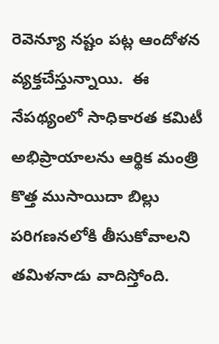రెవెన్యూ నష్టం పట్ల ఆందోళన వ్యక్తచేస్తున్నాయి.  ఈ నేపథ్యంలో సాధికారత కమిటీ అభిప్రాయాలను ఆర్థిక మంత్రి కొత్త ముసాయిదా బిల్లు పరిగణనలోకి తీసుకోవాలని తమిళనాడు వాదిస్తోంది.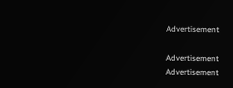Advertisement

Advertisement
Advertisement